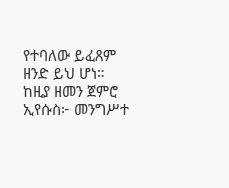የተባለው ይፈጸም ዘንድ ይህ ሆነ። ከዚያ ዘመን ጀምሮ ኢየሱስ፦ መንግሥተ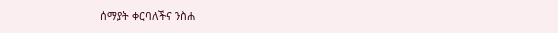ሰማያት ቀርባለችና ንስሐ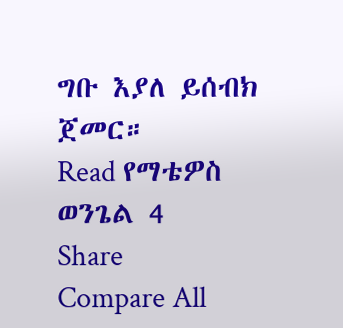ግቡ እያለ ይሰብክ ጀመር።
Read የማቴዎስ ወንጌል 4
Share
Compare All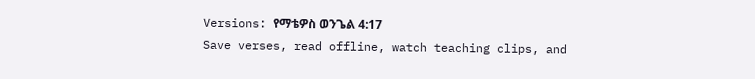Versions: የማቴዎስ ወንጌል 4:17
Save verses, read offline, watch teaching clips, and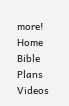more!
Home
Bible
Plans
Videos